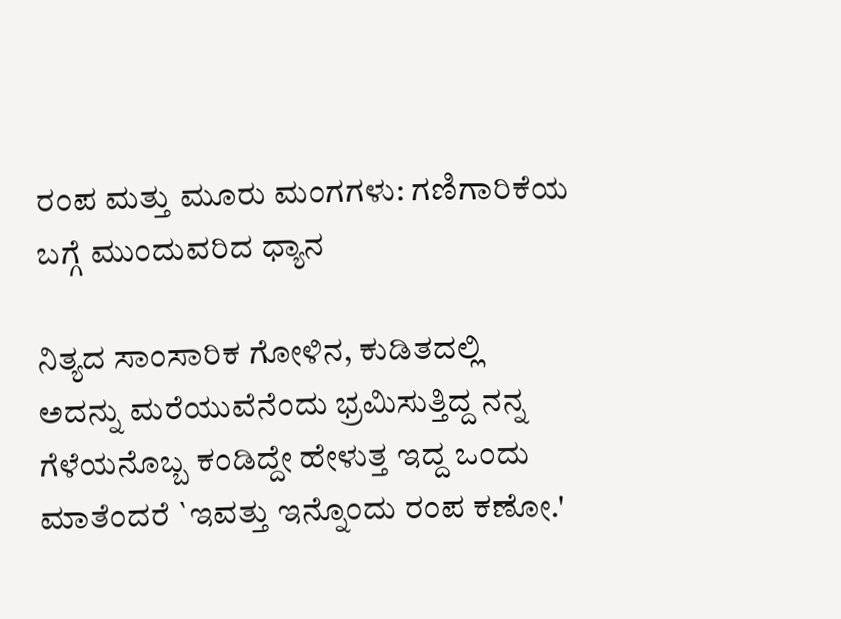ರಂಪ ಮತ್ತು ಮೂರು ಮಂಗಗಳು: ಗಣಿಗಾರಿಕೆಯ ಬಗ್ಗೆ ಮುಂದುವರಿದ ಧ್ಯಾನ

ನಿತ್ಯದ ಸಾಂಸಾರಿಕ ಗೋಳಿನ, ಕುಡಿತದಲ್ಲಿ ಅದನ್ನು ಮರೆಯುವೆನೆಂದು ಭ್ರಮಿಸುತ್ತಿದ್ದ ನನ್ನ ಗೆಳೆಯನೊಬ್ಬ ಕಂಡಿದ್ದೇ ಹೇಳುತ್ತ ಇದ್ದ ಒಂದು ಮಾತೆಂದರೆ `ಇವತ್ತು ಇನ್ನೊಂದು ರಂಪ ಕಣೋ.'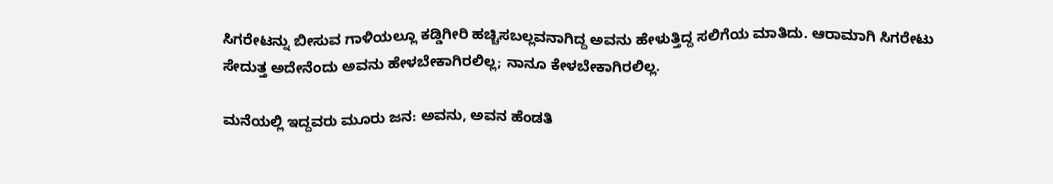ಸಿಗರೇಟನ್ನು ಬೀಸುವ ಗಾಳಿಯಲ್ಲೂ ಕಡ್ಡಿಗೀರಿ ಹಚ್ಚಿಸಬಲ್ಲವನಾಗಿದ್ದ ಅವನು ಹೇಳುತ್ತಿದ್ದ ಸಲಿಗೆಯ ಮಾತಿದು. ಆರಾಮಾಗಿ ಸಿಗರೇಟು ಸೇದುತ್ತ ಅದೇನೆಂದು ಅವನು ಹೇಳಬೇಕಾಗಿರಲಿಲ್ಲ; ನಾನೂ ಕೇಳಬೇಕಾಗಿರಲಿಲ್ಲ.

ಮನೆಯಲ್ಲಿ ಇದ್ದವರು ಮೂರು ಜನ: ಅವನು, ಅವನ ಹೆಂಡತಿ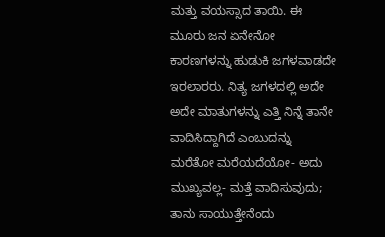ಮತ್ತು ವಯಸ್ಸಾದ ತಾಯಿ. ಈ ಮೂರು ಜನ ಏನೇನೋ ಕಾರಣಗಳನ್ನು ಹುಡುಕಿ ಜಗಳವಾಡದೇ ಇರಲಾರರು. ನಿತ್ಯ ಜಗಳದಲ್ಲಿ ಅದೇ ಅದೇ ಮಾತುಗಳನ್ನು ಎತ್ತಿ ನಿನ್ನೆ ತಾನೇ ವಾದಿಸಿದ್ದಾಗಿದೆ ಎಂಬುದನ್ನು ಮರೆತೋ ಮರೆಯದೆಯೋ- ಅದು ಮುಖ್ಯವಲ್ಲ- ಮತ್ತೆ ವಾದಿಸುವುದು; ತಾನು ಸಾಯುತ್ತೇನೆಂದು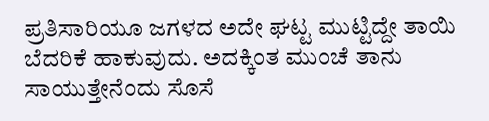ಪ್ರತಿಸಾರಿಯೂ ಜಗಳದ ಅದೇ ಘಟ್ಟ ಮುಟ್ಟಿದ್ದೇ ತಾಯಿ ಬೆದರಿಕೆ ಹಾಕುವುದು. ಅದಕ್ಕಿಂತ ಮುಂಚೆ ತಾನು ಸಾಯುತ್ತೇನೆಂದು ಸೊಸೆ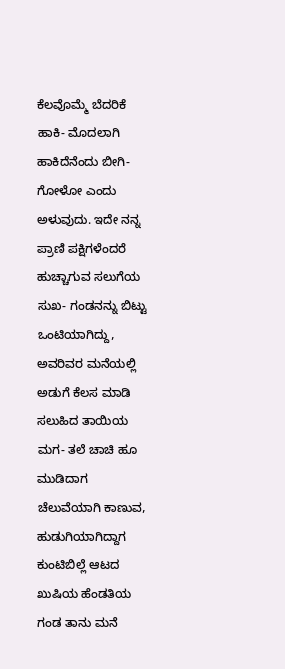ಕೆಲವೊಮ್ಮೆ ಬೆದರಿಕೆ ಹಾಕಿ- ಮೊದಲಾಗಿ ಹಾಕಿದೆನೆಂದು ಬೀಗಿ- ಗೋಳೋ ಎಂದು ಅಳುವುದು. ಇದೇ ನನ್ನ ಪ್ರಾಣಿ ಪಕ್ಷಿಗಳೆಂದರೆ ಹುಚ್ಚಾಗುವ ಸಲುಗೆಯ ಸುಖ- ಗಂಡನನ್ನು ಬಿಟ್ಟು ಒಂಟಿಯಾಗಿದ್ದು, ಅವರಿವರ ಮನೆಯಲ್ಲಿ ಅಡುಗೆ ಕೆಲಸ ಮಾಡಿ ಸಲುಹಿದ ತಾಯಿಯ ಮಗ- ತಲೆ ಚಾಚಿ ಹೂ ಮುಡಿದಾಗ ಚೆಲುವೆಯಾಗಿ ಕಾಣುವ, ಹುಡುಗಿಯಾಗಿದ್ದಾಗ ಕುಂಟಿಬಿಲ್ಲೆ ಆಟದ ಖುಷಿಯ ಹೆಂಡತಿಯ ಗಂಡ ತಾನು ಮನೆ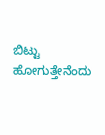ಬಿಟ್ಟು ಹೋಗುತ್ತೇನೆಂದು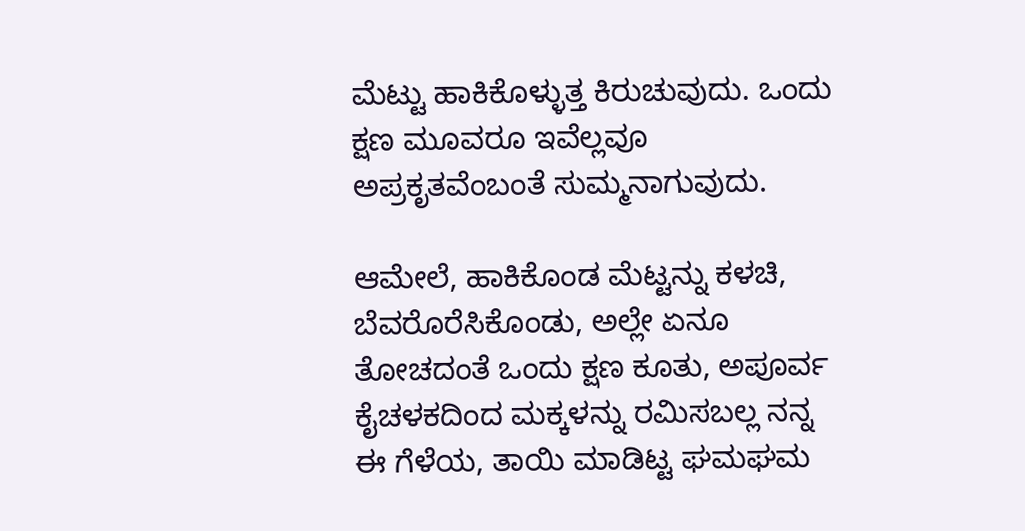ಮೆಟ್ಟು ಹಾಕಿಕೊಳ್ಳುತ್ತ ಕಿರುಚುವುದು. ಒಂದು ಕ್ಷಣ ಮೂವರೂ ಇವೆಲ್ಲವೂ ಅಪ್ರಕೃತವೆಂಬಂತೆ ಸುಮ್ಮನಾಗುವುದು.

ಆಮೇಲೆ, ಹಾಕಿಕೊಂಡ ಮೆಟ್ಟನ್ನು ಕಳಚಿ, ಬೆವರೊರೆಸಿಕೊಂಡು, ಅಲ್ಲೇ ಏನೂ ತೋಚದಂತೆ ಒಂದು ಕ್ಷಣ ಕೂತು, ಅಪೂರ್ವ ಕೈಚಳಕದಿಂದ ಮಕ್ಕಳನ್ನು ರಮಿಸಬಲ್ಲ ನನ್ನ ಈ ಗೆಳೆಯ, ತಾಯಿ ಮಾಡಿಟ್ಟ ಘಮಘಮ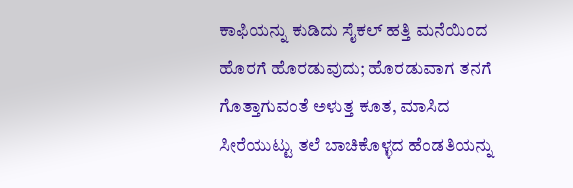ಕಾಫಿಯನ್ನು ಕುಡಿದು ಸೈಕಲ್‌ ಹತ್ತಿ ಮನೆಯಿಂದ ಹೊರಗೆ ಹೊರಡುವುದು; ಹೊರಡುವಾಗ ತನಗೆ ಗೊತ್ತಾಗುವಂತೆ ಅಳುತ್ತ ಕೂತ, ಮಾಸಿದ ಸೀರೆಯುಟ್ಟು ತಲೆ ಬಾಚಿಕೊಳ್ಳದ ಹೆಂಡತಿಯನ್ನು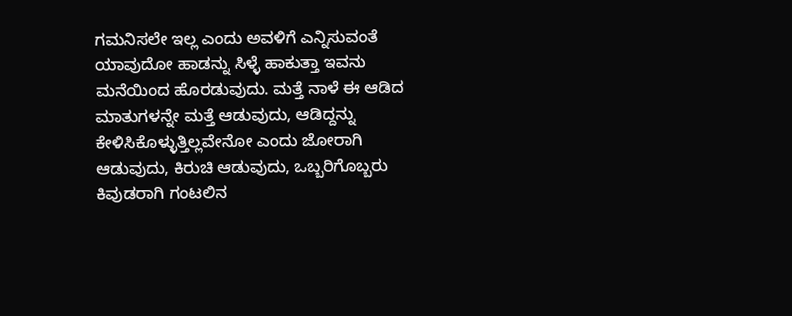ಗಮನಿಸಲೇ ಇಲ್ಲ ಎಂದು ಅವಳಿಗೆ ಎನ್ನಿಸುವಂತೆ ಯಾವುದೋ ಹಾಡನ್ನು ಸಿಳ್ಳೆ ಹಾಕುತ್ತಾ ಇವನು ಮನೆಯಿಂದ ಹೊರಡುವುದು. ಮತ್ತೆ ನಾಳೆ ಈ ಆಡಿದ ಮಾತುಗಳನ್ನೇ ಮತ್ತೆ ಆಡುವುದು, ಆಡಿದ್ದನ್ನು ಕೇಳಿಸಿಕೊಳ್ಳುತ್ತಿಲ್ಲವೇನೋ ಎಂದು ಜೋರಾಗಿ ಆಡುವುದು, ಕಿರುಚಿ ಆಡುವುದು, ಒಬ್ಬರಿಗೊಬ್ಬರು ಕಿವುಡರಾಗಿ ಗಂಟಲಿನ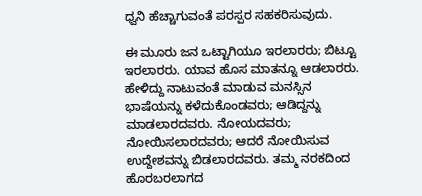ಧ್ವನಿ ಹೆಚ್ಚಾಗುವಂತೆ ಪರಸ್ಪರ ಸಹಕರಿಸುವುದು.

ಈ ಮೂರು ಜನ ಒಟ್ಟಾಗಿಯೂ ಇರಲಾರರು; ಬಿಟ್ಟೂ ಇರಲಾರರು. ಯಾವ ಹೊಸ ಮಾತನ್ನೂ ಆಡಲಾರರು. ಹೇಳಿದ್ದು ನಾಟುವಂತೆ ಮಾಡುವ ಮನಸ್ಸಿನ ಭಾಷೆಯನ್ನು ಕಳೆದುಕೊಂಡವರು; ಆಡಿದ್ದನ್ನು ಮಾಡಲಾರದವರು. ನೋಯದವರು; ನೋಯಿಸಲಾರದವರು; ಆದರೆ ನೋಯಿಸುವ ಉದ್ದೇಶವನ್ನು ಬಿಡಲಾರದವರು. ತಮ್ಮ ನರಕದಿಂದ ಹೊರಬರಲಾಗದ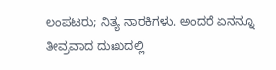ಲಂಪಟರು; ನಿತ್ಯ ನಾರಕಿಗಳು. ಅಂದರೆ ಏನನ್ನೂ ತೀವ್ರವಾದ ದುಃಖದಲ್ಲಿ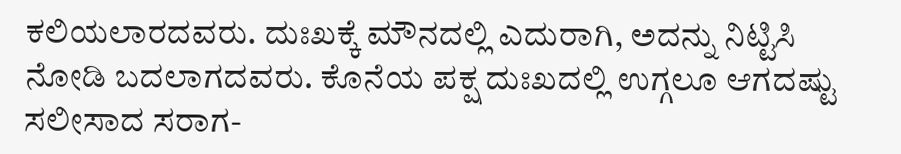ಕಲಿಯಲಾರದವರು. ದುಃಖಕ್ಕೆ ಮೌನದಲ್ಲಿ ಎದುರಾಗಿ, ಅದನ್ನು ನಿಟ್ಟಿಸಿ ನೋಡಿ ಬದಲಾಗದವರು. ಕೊನೆಯ ಪಕ್ಷ ದುಃಖದಲ್ಲಿ ಉಗ್ಗಲೂ ಆಗದಷ್ಟು ಸಲೀಸಾದ ಸರಾಗ-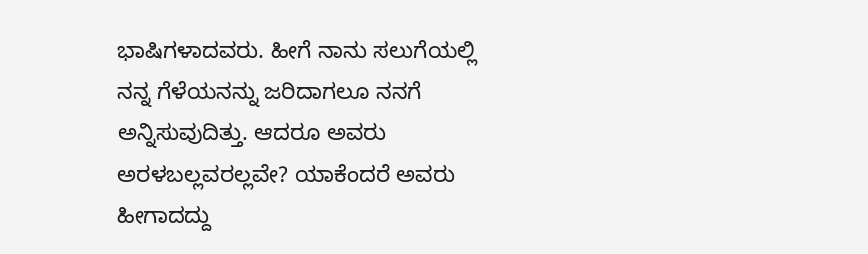ಭಾಷಿಗಳಾದವರು. ಹೀಗೆ ನಾನು ಸಲುಗೆಯಲ್ಲಿ ನನ್ನ ಗೆಳೆಯನನ್ನು ಜರಿದಾಗಲೂ ನನಗೆ ಅನ್ನಿಸುವುದಿತ್ತು. ಆದರೂ ಅವರು ಅರಳಬಲ್ಲವರಲ್ಲವೇ? ಯಾಕೆಂದರೆ ಅವರು ಹೀಗಾದದ್ದು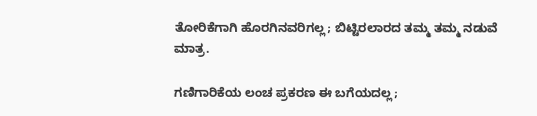ತೋರಿಕೆಗಾಗಿ ಹೊರಗಿನವರಿಗಲ್ಲ; ಬಿಟ್ಟಿರಲಾರದ ತಮ್ಮ ತಮ್ಮ ನಡುವೆ ಮಾತ್ರ.

ಗಣಿಗಾರಿಕೆಯ ಲಂಚ ಪ್ರಕರಣ ಈ ಬಗೆಯದಲ್ಲ;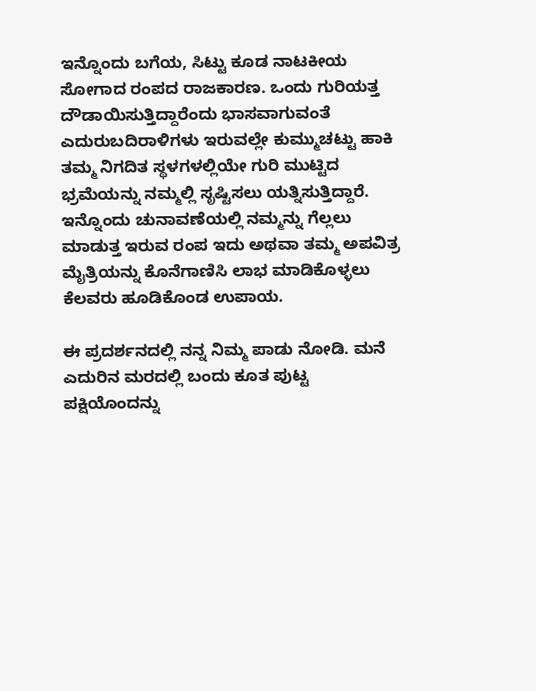ಇನ್ನೊಂದು ಬಗೆಯ, ಸಿಟ್ಟು ಕೂಡ ನಾಟಕೀಯ ಸೋಗಾದ ರಂಪದ ರಾಜಕಾರಣ. ಒಂದು ಗುರಿಯತ್ತ ದೌಡಾಯಿಸುತ್ತಿದ್ದಾರೆಂದು ಭಾಸವಾಗುವಂತೆ ಎದುರುಬದಿರಾಳಿಗಳು ಇರುವಲ್ಲೇ ಕುಮ್ಮುಚಟ್ಟು ಹಾಕಿ ತಮ್ಮ ನಿಗದಿತ ಸ್ಥಳಗಳಲ್ಲಿಯೇ ಗುರಿ ಮುಟ್ಟಿದ ಭ್ರಮೆಯನ್ನು ನಮ್ಮಲ್ಲಿ ಸೃಷ್ಟಿಸಲು ಯತ್ನಿಸುತ್ತಿದ್ದಾರೆ. ಇನ್ನೊಂದು ಚುನಾವಣೆಯಲ್ಲಿ ನಮ್ಮನ್ನು ಗೆಲ್ಲಲು ಮಾಡುತ್ತ ಇರುವ ರಂಪ ಇದು ಅಥವಾ ತಮ್ಮ ಅಪವಿತ್ರ ಮೈತ್ರಿಯನ್ನು ಕೊನೆಗಾಣಿಸಿ ಲಾಭ ಮಾಡಿಕೊಳ್ಳಲು ಕೆಲವರು ಹೂಡಿಕೊಂಡ ಉಪಾಯ.

ಈ ಪ್ರದರ್ಶನದಲ್ಲಿ ನನ್ನ ನಿಮ್ಮ ಪಾಡು ನೋಡಿ. ಮನೆ ಎದುರಿನ ಮರದಲ್ಲಿ ಬಂದು ಕೂತ ಪುಟ್ಟ ಪಕ್ಷಿಯೊಂದನ್ನು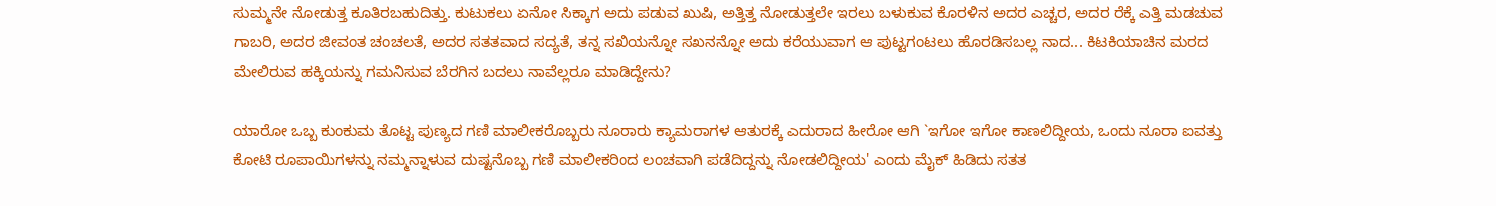ಸುಮ್ಮನೇ ನೋಡುತ್ತ ಕೂತಿರಬಹುದಿತ್ತು. ಕುಟುಕಲು ಏನೋ ಸಿಕ್ಕಾಗ ಅದು ಪಡುವ ಖುಷಿ, ಅತ್ತಿತ್ತ ನೋಡುತ್ತಲೇ ಇರಲು ಬಳುಕುವ ಕೊರಳಿನ ಅದರ ಎಚ್ಚರ, ಅದರ ರೆಕ್ಕೆ ಎತ್ತಿ ಮಡಚುವ ಗಾಬರಿ, ಅದರ ಜೀವಂತ ಚಂಚಲತೆ, ಅದರ ಸತತವಾದ ಸದ್ಯತೆ, ತನ್ನ ಸಖಿಯನ್ನೋ ಸಖನನ್ನೋ ಅದು ಕರೆಯುವಾಗ ಆ ಪುಟ್ಟಗಂಟಲು ಹೊರಡಿಸಬಲ್ಲ ನಾದ... ಕಿಟಕಿಯಾಚಿನ ಮರದ ಮೇಲಿರುವ ಹಕ್ಕಿಯನ್ನು ಗಮನಿಸುವ ಬೆರಗಿನ ಬದಲು ನಾವೆಲ್ಲರೂ ಮಾಡಿದ್ದೇನು?

ಯಾರೋ ಒಬ್ಬ ಕುಂಕುಮ ತೊಟ್ಟ ಪುಣ್ಯದ ಗಣಿ ಮಾಲೀಕರೊಬ್ಬರು ನೂರಾರು ಕ್ಯಾಮರಾಗಳ ಆತುರಕ್ಕೆ ಎದುರಾದ ಹೀರೋ ಆಗಿ `ಇಗೋ ಇಗೋ ಕಾಣಲಿದ್ದೀಯ, ಒಂದು ನೂರಾ ಐವತ್ತು ಕೋಟಿ ರೂಪಾಯಿಗಳನ್ನು ನಮ್ಮನ್ನಾಳುವ ದುಷ್ಟನೊಬ್ಬ ಗಣಿ ಮಾಲೀಕರಿಂದ ಲಂಚವಾಗಿ ಪಡೆದಿದ್ದನ್ನು ನೋಡಲಿದ್ದೀಯ' ಎಂದು ಮೈಕ್‌ ಹಿಡಿದು ಸತತ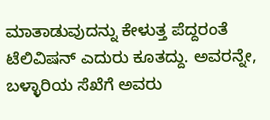ಮಾತಾಡುವುದನ್ನು ಕೇಳುತ್ತ ಪೆದ್ದರಂತೆ ಟೆಲಿವಿಷನ್‌ ಎದುರು ಕೂತದ್ದು. ಅವರನ್ನೇ, ಬಳ್ಳಾರಿಯ ಸೆಖೆಗೆ ಅವರು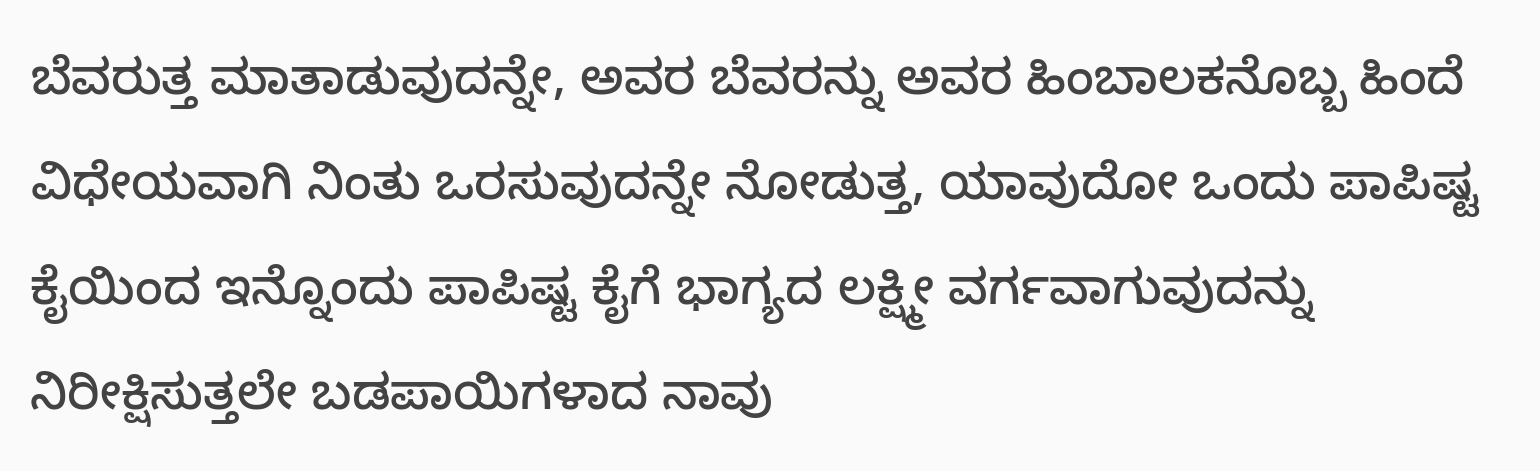ಬೆವರುತ್ತ ಮಾತಾಡುವುದನ್ನೇ, ಅವರ ಬೆವರನ್ನು ಅವರ ಹಿಂಬಾಲಕನೊಬ್ಬ ಹಿಂದೆ ವಿಧೇಯವಾಗಿ ನಿಂತು ಒರಸುವುದನ್ನೇ ನೋಡುತ್ತ, ಯಾವುದೋ ಒಂದು ಪಾಪಿಷ್ಟ ಕೈಯಿಂದ ಇನ್ನೊಂದು ಪಾಪಿಷ್ಟ ಕೈಗೆ ಭಾಗ್ಯದ ಲಕ್ಷ್ಮೀ ವರ್ಗವಾಗುವುದನ್ನು ನಿರೀಕ್ಷಿಸುತ್ತಲೇ ಬಡಪಾಯಿಗಳಾದ ನಾವು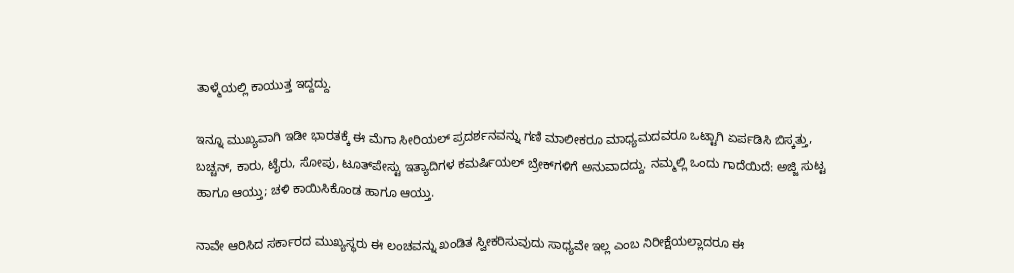ತಾಳ್ಮೆಯಲ್ಲಿ ಕಾಯುತ್ತ ಇದ್ದದ್ದು.

ಇನ್ನೂ ಮುಖ್ಯವಾಗಿ ಇಡೀ ಭಾರತಕ್ಕೆ ಈ ಮೆಗಾ ಸೀರಿಯಲ್‌ ಪ್ರದರ್ಶನವನ್ನು ಗಣಿ ಮಾಲೀಕರೂ ಮಾಧ್ಯಮದವರೂ ಒಟ್ಟಾಗಿ ಏರ್ಪಡಿಸಿ ಬಿಸ್ಕತ್ತು, ಬಚ್ಚನ್‌, ಕಾರು, ಟೈರು, ಸೋಪು, ಟೂತ್‌ಪೇಸ್ಟು ಇತ್ಯಾದಿಗಳ ಕಮರ್ಷಿಯಲ್‌ ಬ್ರೇಕ್‌ಗಳಿಗೆ ಅನುವಾದದ್ದು. ನಮ್ಮಲ್ಲಿ ಒಂದು ಗಾದೆಯಿದೆ: ಅಜ್ಜಿ ಸುಟ್ಟ ಹಾಗೂ ಆಯ್ತು; ಚಳಿ ಕಾಯಿಸಿಕೊಂಡ ಹಾಗೂ ಆಯ್ತು.

ನಾವೇ ಆರಿಸಿದ ಸರ್ಕಾರದ ಮುಖ್ಯಸ್ಥರು ಈ ಲಂಚವನ್ನು ಖಂಡಿತ ಸ್ವೀಕರಿಸುವುದು ಸಾಧ್ಯವೇ ಇಲ್ಲ ಎಂಬ ನಿರೀಕ್ಷೆಯಲ್ಲಾದರೂ ಈ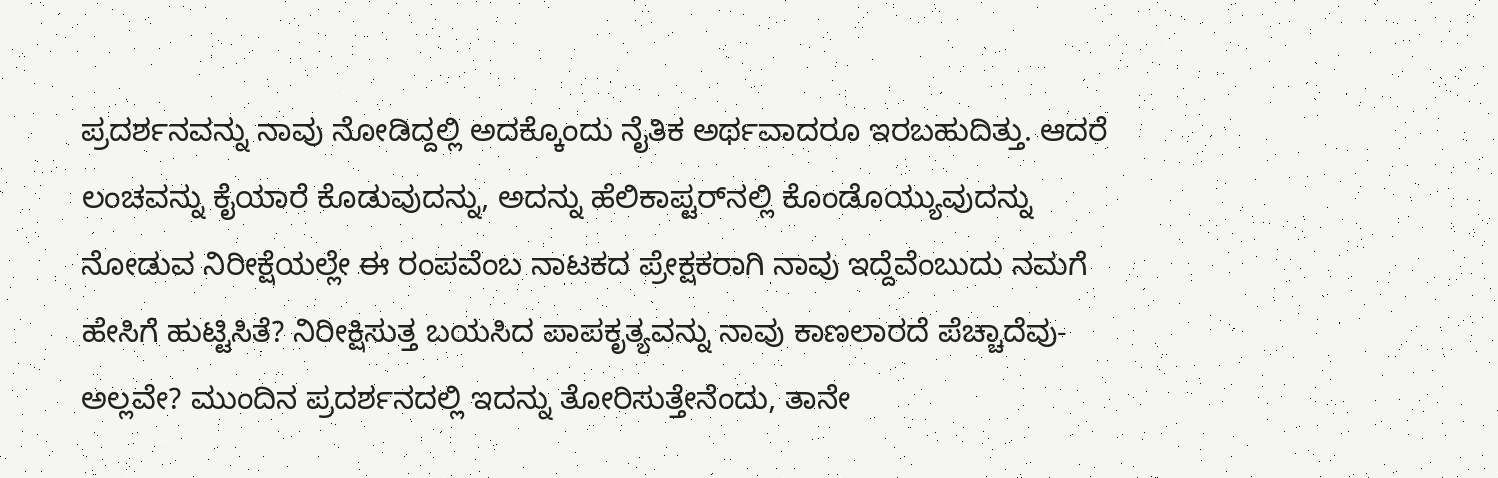ಪ್ರದರ್ಶನವನ್ನು ನಾವು ನೋಡಿದ್ದಲ್ಲಿ ಅದಕ್ಕೊಂದು ನೈತಿಕ ಅರ್ಥವಾದರೂ ಇರಬಹುದಿತ್ತು. ಆದರೆ ಲಂಚವನ್ನು ಕೈಯಾರೆ ಕೊಡುವುದನ್ನು, ಅದನ್ನು ಹೆಲಿಕಾಪ್ಟರ್‌ನಲ್ಲಿ ಕೊಂಡೊಯ್ಯುವುದನ್ನು ನೋಡುವ ನಿರೀಕ್ಷೆಯಲ್ಲೇ ಈ ರಂಪವೆಂಬ ನಾಟಕದ ಪ್ರೇಕ್ಷಕರಾಗಿ ನಾವು ಇದ್ದೆವೆಂಬುದು ನಮಗೆ ಹೇಸಿಗೆ ಹುಟ್ಟಿಸಿತೆ? ನಿರೀಕ್ಷಿಸುತ್ತ ಬಯಸಿದ ಪಾಪಕೃತ್ಯವನ್ನು ನಾವು ಕಾಣಲಾರದೆ ಪೆಚ್ಚಾದೆವು- ಅಲ್ಲವೇ? ಮುಂದಿನ ಪ್ರದರ್ಶನದಲ್ಲಿ ಇದನ್ನು ತೋರಿಸುತ್ತೇನೆಂದು, ತಾನೇ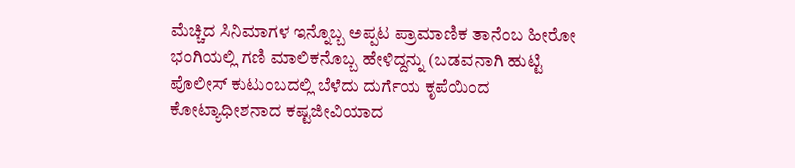ಮೆಚ್ಚಿದ ಸಿನಿಮಾಗಳ ಇನ್ನೊಬ್ಬ ಅಪ್ಪಟ ಪ್ರಾಮಾಣಿಕ ತಾನೆಂಬ ಹೀರೋ ಭಂಗಿಯಲ್ಲಿ ಗಣಿ ಮಾಲಿಕನೊಬ್ಬ ಹೇಳಿದ್ದನ್ನು (ಬಡವನಾಗಿ ಹುಟ್ಟಿ ಪೊಲೀಸ್‌ ಕುಟುಂಬದಲ್ಲಿ ಬೆಳೆದು ದುರ್ಗೆಯ ಕೃಪೆಯಿಂದ ಕೋಟ್ಯಾಧೀಶನಾದ ಕಷ್ಟಜೀವಿಯಾದ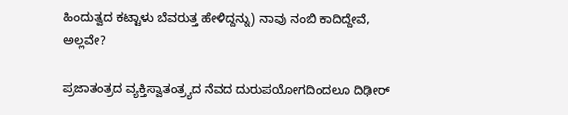ಹಿಂದುತ್ವದ ಕಟ್ಟಾಳು ಬೆವರುತ್ತ ಹೇಳಿದ್ದನ್ನು) ನಾವು ನಂಬಿ ಕಾದಿದ್ದೇವೆ, ಅಲ್ಲವೇ?

ಪ್ರಜಾತಂತ್ರದ ವ್ಯಕ್ತಿಸ್ವಾತಂತ್ರ್ಯದ ನೆವದ ದುರುಪಯೋಗದಿಂದಲೂ ದಿಢೀರ್‌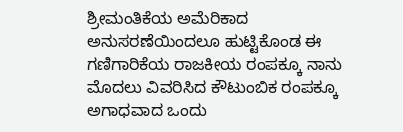ಶ್ರೀಮಂತಿಕೆಯ ಅಮೆರಿಕಾದ ಅನುಸರಣೆಯಿಂದಲೂ ಹುಟ್ಟಿಕೊಂಡ ಈ ಗಣಿಗಾರಿಕೆಯ ರಾಜಕೀಯ ರಂಪಕ್ಕೂ ನಾನು ಮೊದಲು ವಿವರಿಸಿದ ಕೌಟುಂಬಿಕ ರಂಪಕ್ಕೂ ಅಗಾಧವಾದ ಒಂದು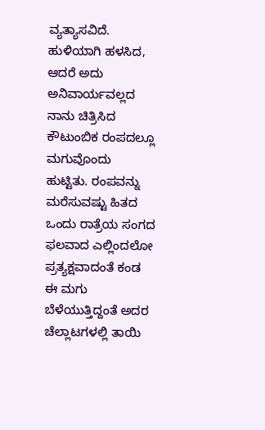ವ್ಯತ್ಯಾಸವಿದೆ. ಹುಳಿಯಾಗಿ ಹಳಸಿದ, ಆದರೆ ಅದು ಅನಿವಾರ್ಯವಲ್ಲದ ನಾನು ಚಿತ್ರಿಸಿದ ಕೌಟುಂಬಿಕ ರಂಪದಲ್ಲೂ ಮಗುವೊಂದು ಹುಟ್ಟಿತು. ರಂಪವನ್ನು ಮರೆಸುವಷ್ಟು ಹಿತದ ಒಂದು ರಾತ್ರೆಯ ಸಂಗದ ಫಲವಾದ ಎಲ್ಲಿಂದಲೋ ಪ್ರತ್ಯಕ್ಷವಾದಂತೆ ಕಂಡ ಈ ಮಗು ಬೆಳೆಯುತ್ತಿದ್ದಂತೆ ಅದರ ಚೆಲ್ಲಾಟಗಳಲ್ಲಿ ತಾಯಿ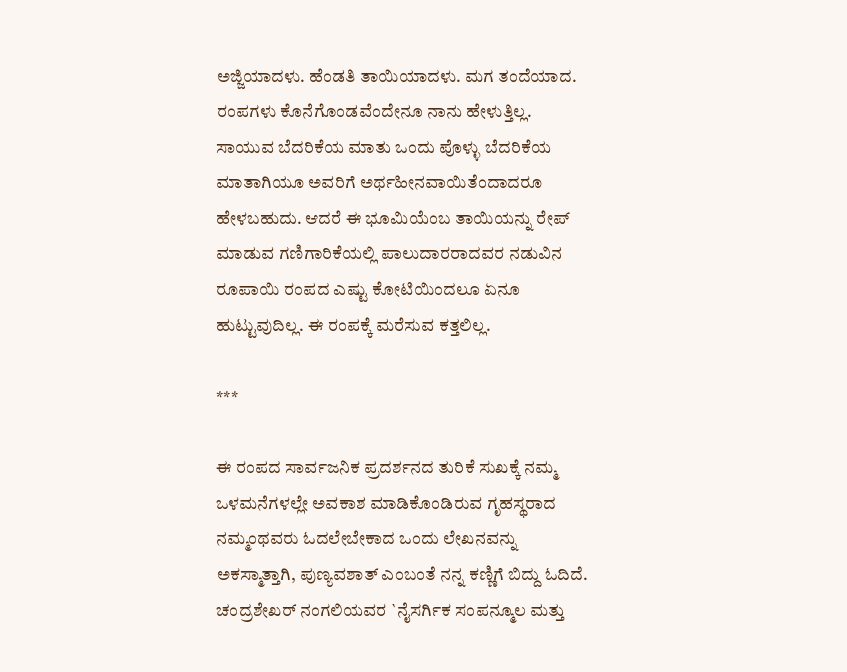ಅಜ್ಜಿಯಾದಳು. ಹೆಂಡತಿ ತಾಯಿಯಾದಳು. ಮಗ ತಂದೆಯಾದ. ರಂಪಗಳು ಕೊನೆಗೊಂಡವೆಂದೇನೂ ನಾನು ಹೇಳುತ್ತಿಲ್ಲ. ಸಾಯುವ ಬೆದರಿಕೆಯ ಮಾತು ಒಂದು ಪೊಳ್ಳು ಬೆದರಿಕೆಯ ಮಾತಾಗಿಯೂ ಅವರಿಗೆ ಅರ್ಥಹೀನವಾಯಿತೆಂದಾದರೂ ಹೇಳಬಹುದು. ಆದರೆ ಈ ಭೂಮಿಯೆಂಬ ತಾಯಿಯನ್ನು ರೇಪ್‌ ಮಾಡುವ ಗಣಿಗಾರಿಕೆಯಲ್ಲಿ ಪಾಲುದಾರರಾದವರ ನಡುವಿನ ರೂಪಾಯಿ ರಂಪದ ಎಷ್ಟು ಕೋಟಿಯಿಂದಲೂ ಏನೂ ಹುಟ್ಟುವುದಿಲ್ಲ. ಈ ರಂಪಕ್ಕೆ ಮರೆಸುವ ಕತ್ತಲಿಲ್ಲ.

***

ಈ ರಂಪದ ಸಾರ್ವಜನಿಕ ಪ್ರದರ್ಶನದ ತುರಿಕೆ ಸುಖಕ್ಕೆ ನಮ್ಮ ಒಳಮನೆಗಳಲ್ಲೇ ಅವಕಾಶ ಮಾಡಿಕೊಂಡಿರುವ ಗೃಹಸ್ಥರಾದ ನಮ್ಮಂಥವರು ಓದಲೇಬೇಕಾದ ಒಂದು ಲೇಖನವನ್ನು ಅಕಸ್ಮಾತ್ತಾಗಿ, ಪುಣ್ಯವಶಾತ್‌ ಎಂಬಂತೆ ನನ್ನ ಕಣ್ಣಿಗೆ ಬಿದ್ದು ಓದಿದೆ. ಚಂದ್ರಶೇಖರ್‌ ನಂಗಲಿಯವರ `ನೈಸರ್ಗಿಕ ಸಂಪನ್ಮೂಲ ಮತ್ತು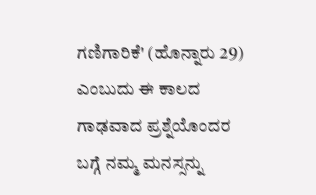ಗಣಿಗಾರಿಕೆ' (ಹೊನ್ನಾರು 29) ಎಂಬುದು ಈ ಕಾಲದ ಗಾಢವಾದ ಪ್ರಶ್ನೆಯೊಂದರ ಬಗ್ಗೆ ನಮ್ಮ ಮನಸ್ಸನ್ನು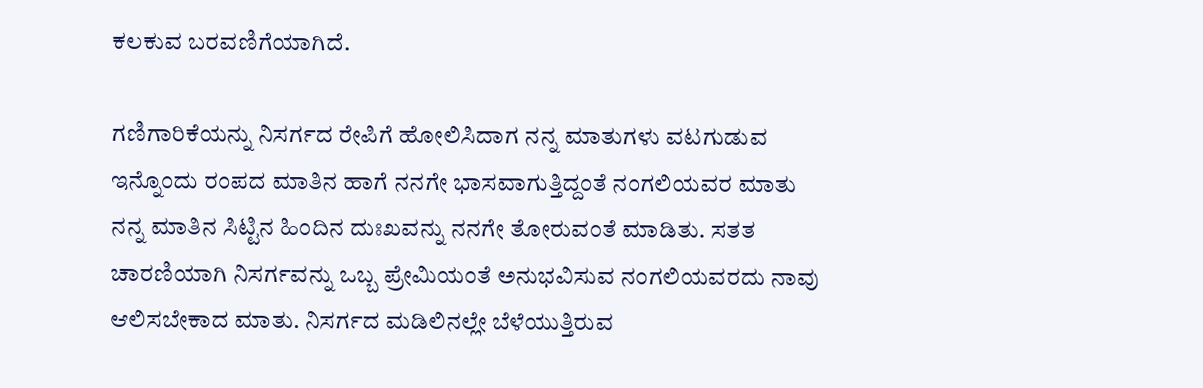ಕಲಕುವ ಬರವಣಿಗೆಯಾಗಿದೆ.

ಗಣಿಗಾರಿಕೆಯನ್ನು ನಿಸರ್ಗದ ರೇಪಿಗೆ ಹೋಲಿಸಿದಾಗ ನನ್ನ ಮಾತುಗಳು ವಟಗುಡುವ ಇನ್ನೊಂದು ರಂಪದ ಮಾತಿನ ಹಾಗೆ ನನಗೇ ಭಾಸವಾಗುತ್ತಿದ್ದಂತೆ ನಂಗಲಿಯವರ ಮಾತು ನನ್ನ ಮಾತಿನ ಸಿಟ್ಟಿನ ಹಿಂದಿನ ದುಃಖವನ್ನು ನನಗೇ ತೋರುವಂತೆ ಮಾಡಿತು. ಸತತ ಚಾರಣಿಯಾಗಿ ನಿಸರ್ಗವನ್ನು ಒಬ್ಬ ಪ್ರೇಮಿಯಂತೆ ಅನುಭವಿಸುವ ನಂಗಲಿಯವರದು ನಾವು ಆಲಿಸಬೇಕಾದ ಮಾತು. ನಿಸರ್ಗದ ಮಡಿಲಿನಲ್ಲೇ ಬೆಳೆಯುತ್ತಿರುವ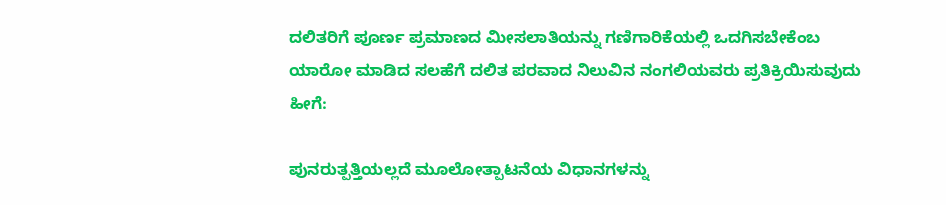ದಲಿತರಿಗೆ ಪೂರ್ಣ ಪ್ರಮಾಣದ ಮೀಸಲಾತಿಯನ್ನು ಗಣಿಗಾರಿಕೆಯಲ್ಲಿ ಒದಗಿಸಬೇಕೆಂಬ ಯಾರೋ ಮಾಡಿದ ಸಲಹೆಗೆ ದಲಿತ ಪರವಾದ ನಿಲುವಿನ ನಂಗಲಿಯವರು ಪ್ರತಿಕ್ರಿಯಿಸುವುದು ಹೀಗೆ:

ಪುನರುತ್ಪತ್ತಿಯಲ್ಲದೆ ಮೂಲೋತ್ಪಾಟನೆಯ ವಿಧಾನಗಳನ್ನು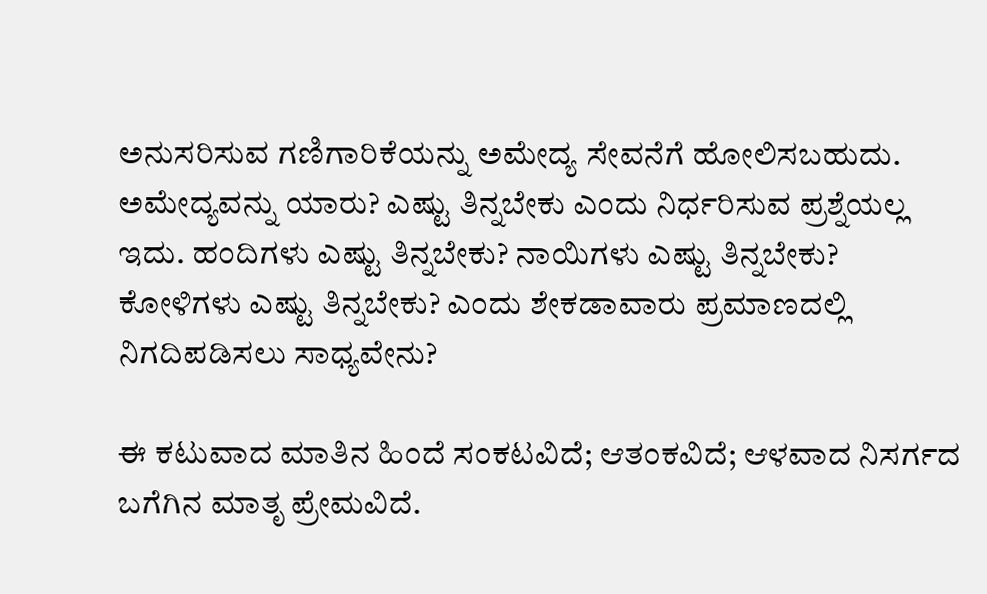ಅನುಸರಿಸುವ ಗಣಿಗಾರಿಕೆಯನ್ನು ಅಮೇದ್ಯ ಸೇವನೆಗೆ ಹೋಲಿಸಬಹುದು. ಅಮೇದ್ಯವನ್ನು ಯಾರು? ಎಷ್ಟು ತಿನ್ನಬೇಕು ಎಂದು ನಿರ್ಧರಿಸುವ ಪ್ರಶ್ನೆಯಲ್ಲ ಇದು. ಹಂದಿಗಳು ಎಷ್ಟು ತಿನ್ನಬೇಕು? ನಾಯಿಗಳು ಎಷ್ಟು ತಿನ್ನಬೇಕು? ಕೋಳಿಗಳು ಎಷ್ಟು ತಿನ್ನಬೇಕು? ಎಂದು ಶೇಕಡಾವಾರು ಪ್ರಮಾಣದಲ್ಲಿ ನಿಗದಿಪಡಿಸಲು ಸಾಧ್ಯವೇನು?

ಈ ಕಟುವಾದ ಮಾತಿನ ಹಿಂದೆ ಸಂಕಟವಿದೆ; ಆತಂಕವಿದೆ; ಆಳವಾದ ನಿಸರ್ಗದ ಬಗೆಗಿನ ಮಾತೃ ಪ್ರೇಮವಿದೆ.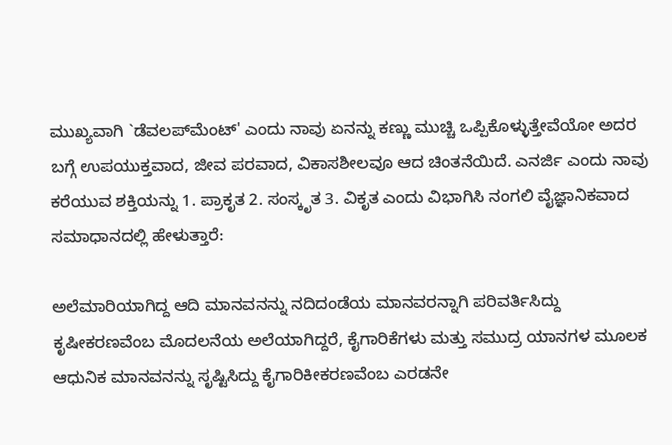ಮುಖ್ಯವಾಗಿ `ಡೆವಲಪ್‌ಮೆಂಟ್‌' ಎಂದು ನಾವು ಏನನ್ನು ಕಣ್ಣು ಮುಚ್ಚಿ ಒಪ್ಪಿಕೊಳ್ಳುತ್ತೇವೆಯೋ ಅದರ ಬಗ್ಗೆ ಉಪಯುಕ್ತವಾದ, ಜೀವ ಪರವಾದ, ವಿಕಾಸಶೀಲವೂ ಆದ ಚಿಂತನೆಯಿದೆ. ಎನರ್ಜಿ ಎಂದು ನಾವು ಕರೆಯುವ ಶಕ್ತಿಯನ್ನು 1. ಪ್ರಾಕೃತ 2. ಸಂಸ್ಕೃತ 3. ವಿಕೃತ ಎಂದು ವಿಭಾಗಿಸಿ ನಂಗಲಿ ವೈಜ್ಞಾನಿಕವಾದ ಸಮಾಧಾನದಲ್ಲಿ ಹೇಳುತ್ತಾರೆ:

ಅಲೆಮಾರಿಯಾಗಿದ್ದ ಆದಿ ಮಾನವನನ್ನು ನದಿದಂಡೆಯ ಮಾನವರನ್ನಾಗಿ ಪರಿವರ್ತಿಸಿದ್ದು ಕೃಷೀಕರಣವೆಂಬ ಮೊದಲನೆಯ ಅಲೆಯಾಗಿದ್ದರೆ, ಕೈಗಾರಿಕೆಗಳು ಮತ್ತು ಸಮುದ್ರ ಯಾನಗಳ ಮೂಲಕ ಆಧುನಿಕ ಮಾನವನನ್ನು ಸೃಷ್ಟಿಸಿದ್ದು ಕೈಗಾರಿಕೀಕರಣವೆಂಬ ಎರಡನೇ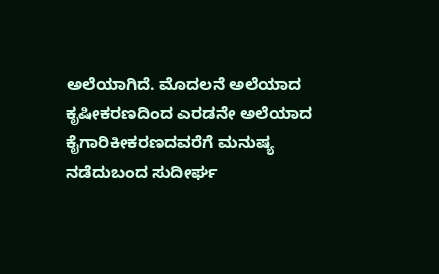ಅಲೆಯಾಗಿದೆ. ಮೊದಲನೆ ಅಲೆಯಾದ ಕೃಷೀಕರಣದಿಂದ ಎರಡನೇ ಅಲೆಯಾದ ಕೈಗಾರಿಕೀಕರಣದವರೆಗೆ ಮನುಷ್ಯ ನಡೆದುಬಂದ ಸುದೀರ್ಘ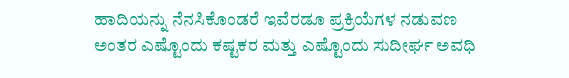ಹಾದಿಯನ್ನು ನೆನಸಿಕೊಂಡರೆ ಇವೆರಡೂ ಪ್ರಕ್ರಿಯೆಗಳ ನಡುವಣ ಅಂತರ ಎಷ್ಟೊಂದು ಕಷ್ಟಕರ ಮತ್ತು ಎಷ್ಟೊಂದು ಸುದೀರ್ಘ ಅವಧಿ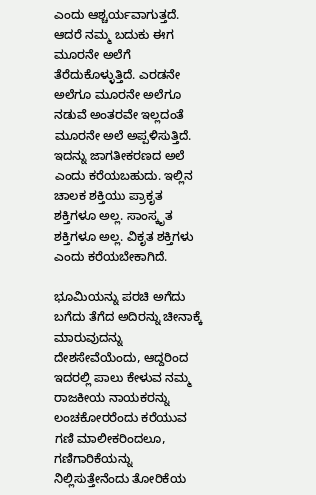ಎಂದು ಆಶ್ಚರ್ಯವಾಗುತ್ತದೆ. ಆದರೆ ನಮ್ಮ ಬದುಕು ಈಗ ಮೂರನೇ ಅಲೆಗೆ ತೆರೆದುಕೊಳ್ಳುತ್ತಿದೆ. ಎರಡನೇ ಅಲೆಗೂ ಮೂರನೇ ಅಲೆಗೂ ನಡುವೆ ಅಂತರವೇ ಇಲ್ಲದಂತೆ ಮೂರನೇ ಅಲೆ ಅಪ್ಪಳಿಸುತ್ತಿದೆ. ಇದನ್ನು ಜಾಗತೀಕರಣದ ಅಲೆ ಎಂದು ಕರೆಯಬಹುದು. ಇಲ್ಲಿನ ಚಾಲಕ ಶಕ್ತಿಯು ಪ್ರಾಕೃತ ಶಕ್ತಿಗಳೂ ಅಲ್ಲ. ಸಾಂಸ್ಕೃತ ಶಕ್ತಿಗಳೂ ಅಲ್ಲ. ವಿಕೃತ ಶಕ್ತಿಗಳು ಎಂದು ಕರೆಯಬೇಕಾಗಿದೆ.

ಭೂಮಿಯನ್ನು ಪರಚಿ ಅಗೆದು ಬಗೆದು ತೆಗೆದ ಅದಿರನ್ನು ಚೀನಾಕ್ಕೆ ಮಾರುವುದನ್ನು ದೇಶಸೇವೆಯೆಂದು, ಆದ್ದರಿಂದ ಇದರಲ್ಲಿ ಪಾಲು ಕೇಳುವ ನಮ್ಮ ರಾಜಕೀಯ ನಾಯಕರನ್ನು ಲಂಚಕೋರರೆಂದು ಕರೆಯುವ ಗಣಿ ಮಾಲೀಕರಿಂದಲೂ, ಗಣಿಗಾರಿಕೆಯನ್ನು ನಿಲ್ಲಿಸುತ್ತೇನೆಂದು ತೋರಿಕೆಯ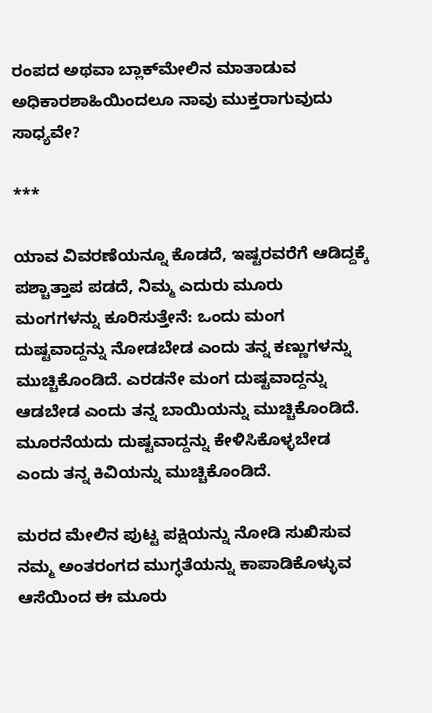ರಂಪದ ಅಥವಾ ಬ್ಲಾಕ್‌ಮೇಲಿನ ಮಾತಾಡುವ ಅಧಿಕಾರಶಾಹಿಯಿಂದಲೂ ನಾವು ಮುಕ್ತರಾಗುವುದು ಸಾಧ್ಯವೇ?

***

ಯಾವ ವಿವರಣೆಯನ್ನೂ ಕೊಡದೆ, ಇಷ್ಟರವರೆಗೆ ಆಡಿದ್ದಕ್ಕೆ ಪಶ್ಚಾತ್ತಾಪ ಪಡದೆ, ನಿಮ್ಮ ಎದುರು ಮೂರು ಮಂಗಗಳನ್ನು ಕೂರಿಸುತ್ತೇನೆ: ಒಂದು ಮಂಗ ದುಷ್ಟವಾದ್ದನ್ನು ನೋಡಬೇಡ ಎಂದು ತನ್ನ ಕಣ್ಣುಗಳನ್ನು ಮುಚ್ಚಿಕೊಂಡಿದೆ. ಎರಡನೇ ಮಂಗ ದುಷ್ಟವಾದ್ದನ್ನು ಆಡಬೇಡ ಎಂದು ತನ್ನ ಬಾಯಿಯನ್ನು ಮುಚ್ಚಿಕೊಂಡಿದೆ. ಮೂರನೆಯದು ದುಷ್ಟವಾದ್ದನ್ನು ಕೇಳಿಸಿಕೊಳ್ಳಬೇಡ ಎಂದು ತನ್ನ ಕಿವಿಯನ್ನು ಮುಚ್ಚಿಕೊಂಡಿದೆ.

ಮರದ ಮೇಲಿನ ಪುಟ್ಟ ಪಕ್ಷಿಯನ್ನು ನೋಡಿ ಸುಖಿಸುವ ನಮ್ಮ ಅಂತರಂಗದ ಮುಗ್ಧತೆಯನ್ನು ಕಾಪಾಡಿಕೊಳ್ಳುವ ಆಸೆಯಿಂದ ಈ ಮೂರು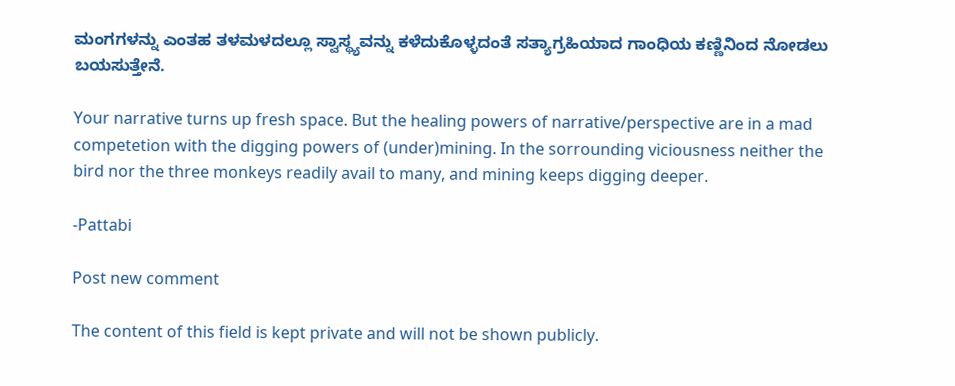ಮಂಗಗಳನ್ನು ಎಂತಹ ತಳಮಳದಲ್ಲೂ ಸ್ವಾಸ್ಥ್ಯವನ್ನು ಕಳೆದುಕೊಳ್ಳದಂತೆ ಸತ್ಯಾಗ್ರಹಿಯಾದ ಗಾಂಧಿಯ ಕಣ್ಣಿನಿಂದ ನೋಡಲು ಬಯಸುತ್ತೇನೆ.

Your narrative turns up fresh space. But the healing powers of narrative/perspective are in a mad competetion with the digging powers of (under)mining. In the sorrounding viciousness neither the bird nor the three monkeys readily avail to many, and mining keeps digging deeper.

-Pattabi

Post new comment

The content of this field is kept private and will not be shown publicly.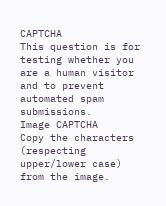CAPTCHA
This question is for testing whether you are a human visitor and to prevent automated spam submissions.
Image CAPTCHA
Copy the characters (respecting upper/lower case) from the image.